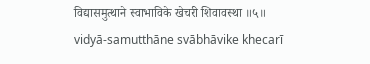विद्यासमुत्थाने स्वाभाविके खेचरी शिवावस्था ॥५॥
vidyā-samutthāne svābhāvike khecarī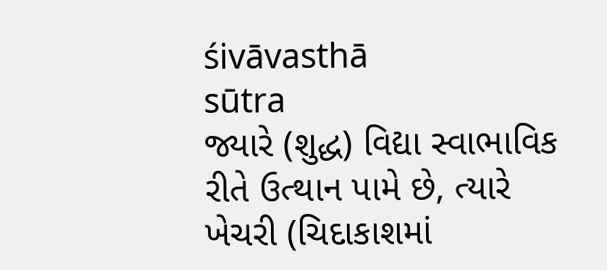śivāvasthā
sūtra
જ્યારે (શુદ્ધ) વિદ્યા સ્વાભાવિક રીતે ઉત્થાન પામે છે, ત્યારે ખેચરી (ચિદાકાશમાં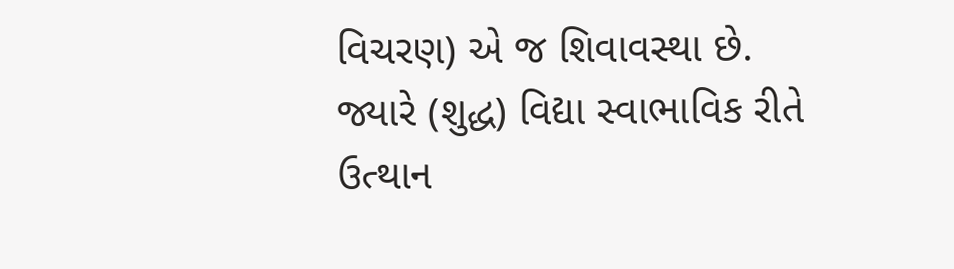વિચરણ) એ જ શિવાવસ્થા છે.
જ્યારે (શુદ્ધ) વિદ્યા સ્વાભાવિક રીતે ઉત્થાન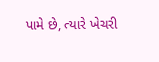પામે છે, ત્યારે ખેચરી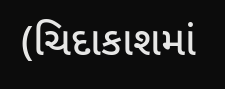(ચિદાકાશમાં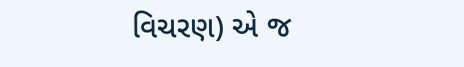વિચરણ) એ જ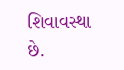શિવાવસ્થા છે.